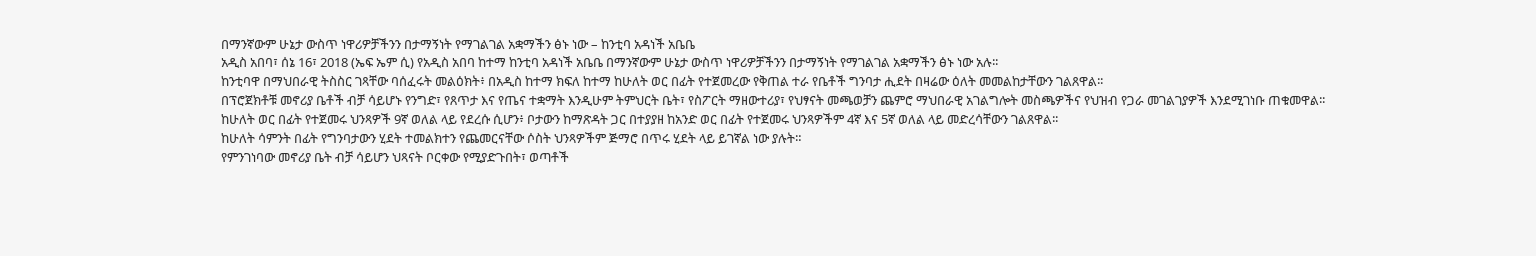በማንኛውም ሁኔታ ውስጥ ነዋሪዎቻችንን በታማኝነት የማገልገል አቋማችን ፅኑ ነው – ከንቲባ አዳነች አቤቤ
አዲስ አበባ፣ ሰኔ 16፣ 2018 (ኤፍ ኤም ሲ) የአዲስ አበባ ከተማ ከንቲባ አዳነች አቤቤ በማንኛውም ሁኔታ ውስጥ ነዋሪዎቻችንን በታማኝነት የማገልገል አቋማችን ፅኑ ነው አሉ፡፡
ከንቲባዋ በማህበራዊ ትስስር ገጻቸው ባሰፈሩት መልዕክት፥ በአዲስ ከተማ ክፍለ ከተማ ከሁለት ወር በፊት የተጀመረው የቅጠል ተራ የቤቶች ግንባታ ሒደት በዛሬው ዕለት መመልከታቸውን ገልጸዋል፡፡
በፕሮጀክቶቹ መኖሪያ ቤቶች ብቻ ሳይሆኑ የንግድ፣ የጸጥታ እና የጤና ተቋማት እንዲሁም ትምህርት ቤት፣ የስፖርት ማዘውተሪያ፣ የህፃናት መጫወቻን ጨምሮ ማህበራዊ አገልግሎት መስጫዎችና የህዝብ የጋራ መገልገያዎች እንደሚገነቡ ጠቁመዋል፡፡
ከሁለት ወር በፊት የተጀመሩ ህንጻዎች 9ኛ ወለል ላይ የደረሱ ሲሆን፥ ቦታውን ከማጽዳት ጋር በተያያዘ ከአንድ ወር በፊት የተጀመሩ ህንጻዎችም 4ኛ እና 5ኛ ወለል ላይ መድረሳቸውን ገልጸዋል፡፡
ከሁለት ሳምንት በፊት የግንባታውን ሂደት ተመልክተን የጨመርናቸው ሶስት ህንጻዎችም ጅማሮ በጥሩ ሂደት ላይ ይገኛል ነው ያሉት።
የምንገነባው መኖሪያ ቤት ብቻ ሳይሆን ህጻናት ቦርቀው የሚያድጉበት፣ ወጣቶች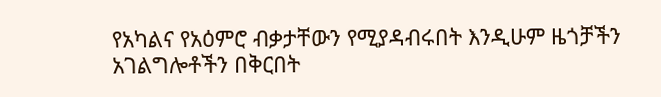የአካልና የአዕምሮ ብቃታቸውን የሚያዳብሩበት እንዲሁም ዜጎቻችን አገልግሎቶችን በቅርበት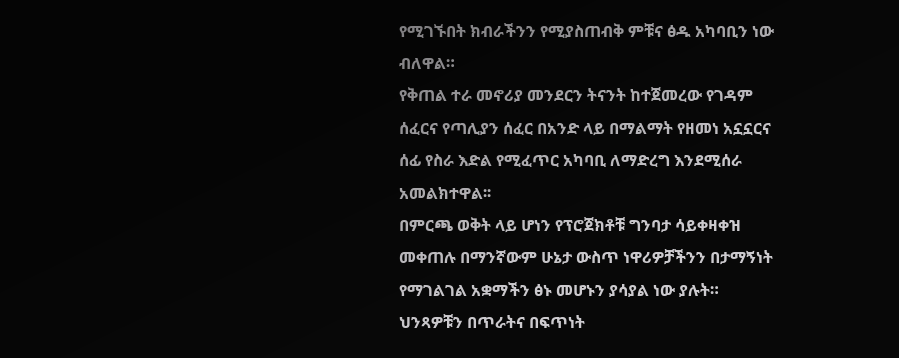የሚገኙበት ክብራችንን የሚያስጠብቅ ምቹና ፅዱ አካባቢን ነው ብለዋል።
የቅጠል ተራ መኖሪያ መንደርን ትናንት ከተጀመረው የገዳም ሰፈርና የጣሊያን ሰፈር በአንድ ላይ በማልማት የዘመነ አኗኗርና ሰፊ የስራ እድል የሚፈጥር አካባቢ ለማድረግ እንደሚሰራ አመልክተዋል፡፡
በምርጫ ወቅት ላይ ሆነን የፕሮጀክቶቹ ግንባታ ሳይቀዛቀዝ መቀጠሉ በማንኛውም ሁኔታ ውስጥ ነዋሪዎቻችንን በታማኝነት የማገልገል አቋማችን ፅኑ መሆኑን ያሳያል ነው ያሉት።
ህንጻዎቹን በጥራትና በፍጥነት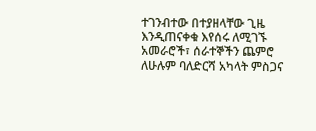ተገንብተው በተያዘላቸው ጊዜ እንዲጠናቀቁ እየሰሩ ለሚገኙ አመራሮች፣ ሰራተኞችን ጨምሮ ለሁሉም ባለድርሻ አካላት ምስጋና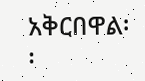አቅርበዋል፡፡